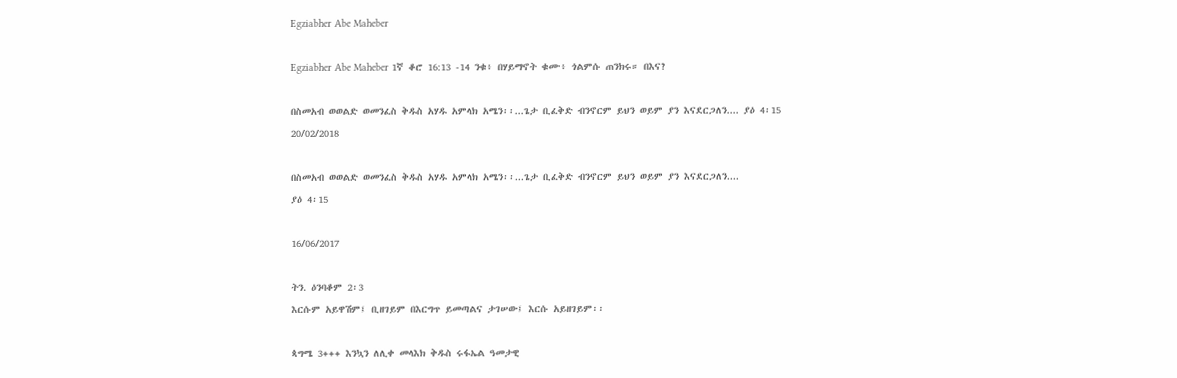Egziabher Abe Maheber

Egziabher Abe Maheber 1ኛ ቆሮ 16:13 -14 ንቁ፥ በሃይማኖት ቁሙ፥ ጎልምሱ ጠንክሩ። በእና?

በስመአብ ወወልድ ወመንፈስ ቅዱስ አሃዱ አምላክ አሜን፡፡...ጌታ ቢፈቅድ ብንኖርም ይህን ወይም ያን እናደርጋለን.... ያዕ 4፡15
20/02/2018

በስመአብ ወወልድ ወመንፈስ ቅዱስ አሃዱ አምላክ አሜን፡፡...ጌታ ቢፈቅድ ብንኖርም ይህን ወይም ያን እናደርጋለን....
ያዕ 4፡15

16/06/2017

ትን. ዕንባቆም 2፡3
እርሱም አይዋሽም፤ ቢዘገይም በእርግጥ ይመጣልና ታገሠው፤ እርሱ አይዘገይም፡፡

ጳግሜ 3+++ እንኳን ለሊቀ መላእክ ቅዱስ ሩፋኤል ዓመታዊ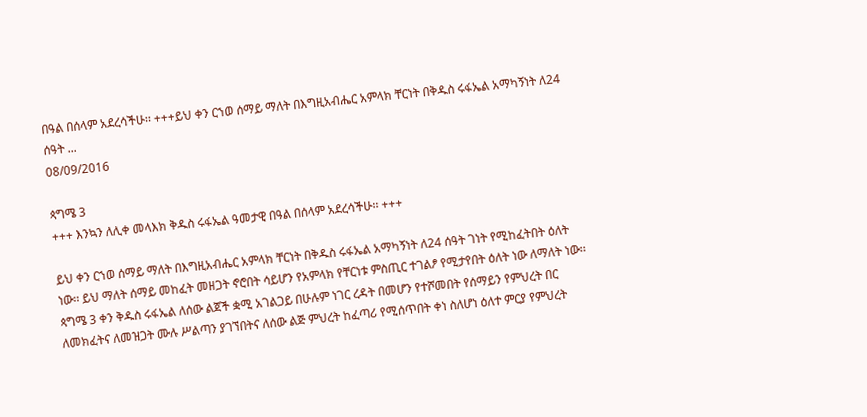በዓል በሰላም አደረሳችሁ፡፡ +++ይህ ቀን ርኀወ ሰማይ ማለት በእግዚአብሔር አምላክ ቸርነት በቅዱስ ሩፋኤል አማካኝነት ለ24 ሰዓት ...
08/09/2016

ጳግሜ 3
+++ እንኳን ለሊቀ መላእክ ቅዱስ ሩፋኤል ዓመታዊ በዓል በሰላም አደረሳችሁ፡፡ +++

ይህ ቀን ርኀወ ሰማይ ማለት በእግዚአብሔር አምላክ ቸርነት በቅዱስ ሩፋኤል አማካኝነት ለ24 ሰዓት ገነት የሚከፈትበት ዕለት ነው፡፡ ይህ ማለት ሰማይ መከፈት መዘጋት ኖሮበት ሳይሆን የአምላክ የቸርነቱ ምስጢር ተገልፆ የሚታየበት ዕለት ነው ለማለት ነው፡፡
ጳግሜ 3 ቀን ቅዱስ ሩፋኤል ለሰው ልጀች ቋሚ አገልጋይ በሁሉም ነገር ረዳት በመሆን የተሾመበት የሰማይን የምህረት በር ለመክፈትና ለመዝጋት ሙሉ ሥልጣን ያገኘበትና ለሰው ልጅ ምህረት ከፈጣሪ የሚሰጥበት ቀነ ስለሆነ ዕለተ ምርያ የምህረት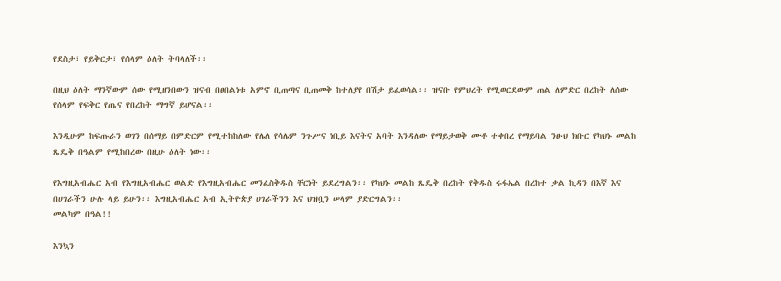የደስታ፣ የይቅርታ፣ የሰላም ዕለት ትባላለች፡፡

በዚህ ዕለት ማንኛውም ሰው የሚዘንበውን ዝናብ በፀበልነቱ አምኖ ቢጠጣና ቢጠመቅ ከተለያየ በሽታ ይፈወሳል፡፡ ዝናቡ የምህረት የሚወርደውም ጠል ለምድር በረከት ለሰው የሰላም የፍቅር የጤና የበረከት ማግኛ ይሆናል፡፡

እንዲሁም ከፍጡራን ወገን በሰማይ በምድርም የሚተከከለው የሌለ የሳሌም ንጉሥና ነቢይ እናትና አባት እንዳለው የማይታወቅ ሙቶ ተቀበረ የማይባል ንፁህ ክቡር የካህኑ መልከ ጼዴቅ በዓልም የሚከበረው በዚሁ ዕለት ነው፡፡

የእግዚአብሔር አብ የእግዚአብሔር ወልድ የእግዚአብሔር መንፈስቅዱስ ቸርነት ይደረግልን፡፡ የካህኑ መልከ ጼዴቅ በረከት የቅዱስ ሩፋኤል በረከተ ቃል ኪዳን በእኛ እና በሀገራችን ሁሉ ላይ ይሁን፡፡ እግዚአብሔር አብ ኢትዮጵያ ሀገራችንን እና ህዝቧን ሠላም ያድርግልን፡፡
መልካም በዓል!!

እንኳን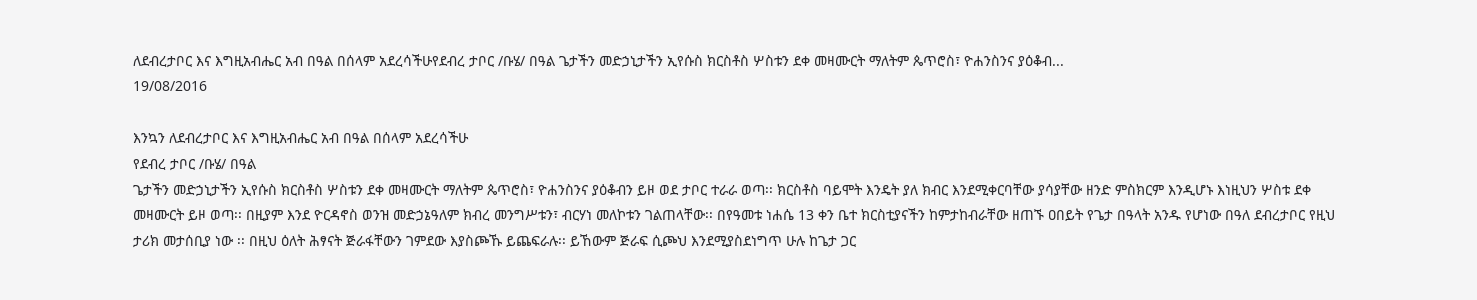ለደብረታቦር እና እግዚአብሔር አብ በዓል በሰላም አደረሳችሁየደብረ ታቦር /ቡሄ/ በዓል ጌታችን መድኃኒታችን ኢየሱስ ክርስቶስ ሦስቱን ደቀ መዛሙርት ማለትም ጴጥሮስ፣ ዮሐንስንና ያዕቆብ...
19/08/2016

እንኳን ለደብረታቦር እና እግዚአብሔር አብ በዓል በሰላም አደረሳችሁ
የደብረ ታቦር /ቡሄ/ በዓል
ጌታችን መድኃኒታችን ኢየሱስ ክርስቶስ ሦስቱን ደቀ መዛሙርት ማለትም ጴጥሮስ፣ ዮሐንስንና ያዕቆብን ይዞ ወደ ታቦር ተራራ ወጣ፡፡ ክርስቶስ ባይሞት እንዴት ያለ ክብር እንደሚቀርባቸው ያሳያቸው ዘንድ ምስክርም እንዲሆኑ እነዚህን ሦስቱ ደቀ መዛሙርት ይዞ ወጣ፡፡ በዚያም እንደ ዮርዳኖስ ወንዝ መድኃኔዓለም ክብረ መንግሥቱን፣ ብርሃነ መለኮቱን ገልጠላቸው፡፡ በየዓመቱ ነሐሴ 13 ቀን ቤተ ክርስቲያናችን ከምታከብራቸው ዘጠኙ ዐበይት የጌታ በዓላት አንዱ የሆነው በዓለ ደብረታቦር የዚህ ታሪክ መታሰቢያ ነው ፡፡ በዚህ ዕለት ሕፃናት ጅራፋቸውን ገምደው እያስጮኹ ይጨፍራሉ፡፡ ይኸውም ጅራፍ ሲጮህ እንደሚያስደነግጥ ሁሉ ከጌታ ጋር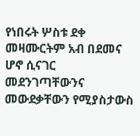የነበሩት ሦስቱ ደቀ መዛሙርትም አብ በደመና ሆኖ ሲናገር መደንገጣቸውንና መውደቃቸውን የሚያስታውስ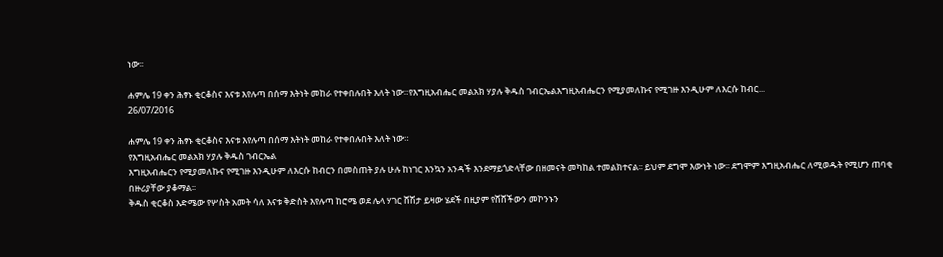ነው፡፡

ሐምሌ 19 ቀን ሕፃኑ ቂርቆስና እናቱ እየሉጣ በሰማ እትነት መከራ የተቀበሉበት እለት ነው።የእግዚአብሔር መልአክ ሃያሉ ቅዱስ ገብርኤልእግዚአብሔርን የሚያመለኩና የሚገዙ እንዲሁም ለእርሱ ከብር...
26/07/2016

ሐምሌ 19 ቀን ሕፃኑ ቂርቆስና እናቱ እየሉጣ በሰማ እትነት መከራ የተቀበሉበት እለት ነው።
የእግዚአብሔር መልአክ ሃያሉ ቅዱስ ገብርኤል
እግዚአብሔርን የሚያመለኩና የሚገዙ እንዲሁም ለእርሱ ከብርን በመስጠት ያሉ ሁሉ ከነገር እንኳን አንዳች እንደማይጎድላቸው በዘመናት መካከል ተመልክተናል፡፡ ይህም ደግሞ እውነት ነው፡፡ ደግሞም እግዚአብሔር ለሚወዱት የሚሆን ጠባቂ በዙሪያቸው ያቆማል፡፡
ቅዱስ ቂርቆስ እድሜው የሦስት አመት ሳለ እናቱ ቅድስት እየሉጣ ከሮሜ ወደ ሌላ ሃገር ሸሽታ ይዛው ሄደች በዚያም የሸሸችውን መኮንኑን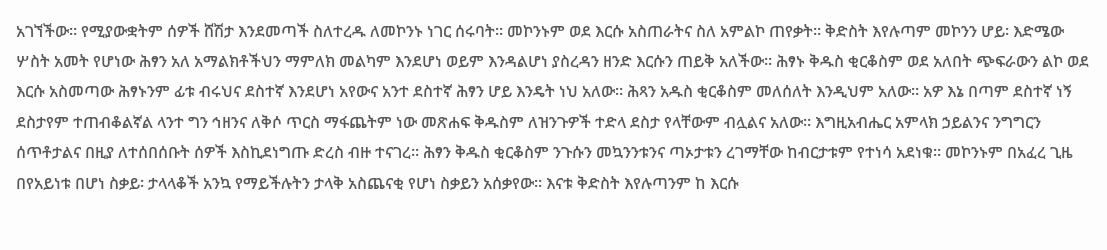አገኘችው። የሚያውቋትም ሰዎች ሸሽታ እንደመጣች ስለተረዱ ለመኮንኑ ነገር ሰሩባት። መኮንኑም ወደ እርሱ አስጠራትና ስለ አምልኮ ጠየቃት። ቅድስት እየሉጣም መኮንን ሆይ፡ እድሜው ሦስት አመት የሆነው ሕፃን አለ አማልክቶችህን ማምለክ መልካም እንደሆነ ወይም እንዳልሆነ ያስረዳን ዘንድ እርሱን ጠይቅ አለችው። ሕፃኑ ቅዱስ ቂርቆስም ወደ አለበት ጭፍራውን ልኮ ወደ እርሱ አስመጣው ሕፃኑንም ፊቱ ብሩህና ደስተኛ እንደሆነ አየውና አንተ ደስተኛ ሕፃን ሆይ እንዴት ነህ አለው። ሕጻን አዱስ ቂርቆስም መለሰለት እንዲህም አለው። አዎ እኔ በጣም ደስተኛ ነኝ ደስታየም ተጠብቆልኛል ላንተ ግን ኅዘንና ለቅሶ ጥርስ ማፋጨትም ነው መጽሐፍ ቅዱስም ለዝንጉዎች ተድላ ደስታ የላቸውም ብሏልና አለው። እግዚአብሔር አምላክ ኃይልንና ንግግርን ሰጥቶታልና በዚያ ለተሰበሰቡት ሰዎች እስኪደነግጡ ድረስ ብዙ ተናገረ። ሕፃን ቅዱስ ቂርቆስም ንጉሱን መኳንንቱንና ጣኦታቱን ረገማቸው ከብርታቱም የተነሳ አደነቁ። መኮንኑም በአፈረ ጊዜ በየአይነቱ በሆነ ስቃይ፡ ታላላቆች አንኳ የማይችሉትን ታላቅ አስጨናቂ የሆነ ስቃይን አሰቃየው። እናቱ ቅድስት እየሉጣንም ከ እርሱ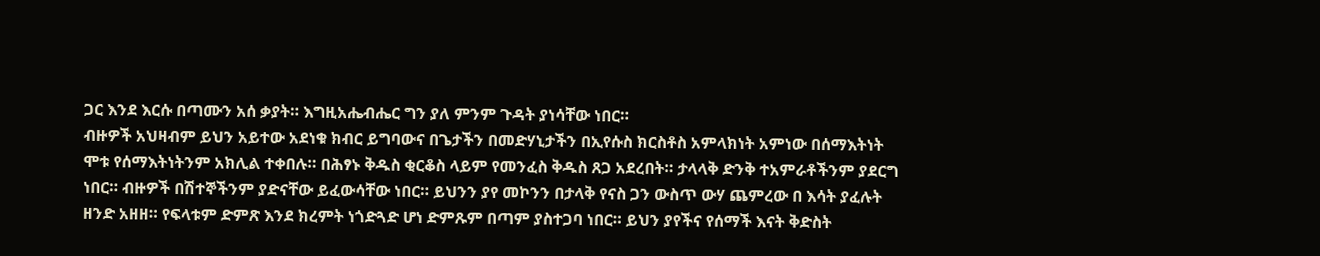ጋር እንደ እርሱ በጣሙን አሰ ቃያት። እግዚአሔብሔር ግን ያለ ምንም ጉዳት ያነሳቸው ነበር።
ብዙዎች አህዛብም ይህን አይተው አደነቁ ክብር ይግባውና በጌታችን በመድሃኒታችን በኢየሱስ ክርስቶስ አምላክነት አምነው በሰማእትነት ሞቱ የሰማእትነትንም አክሊል ተቀበሉ። በሕፃኑ ቅዱስ ቂርቆስ ላይም የመንፈስ ቅዱስ ጸጋ አደረበት። ታላላቅ ድንቅ ተአምራቶችንም ያደርግ ነበር። ብዙዎች በሽተኞችንም ያድናቸው ይፈውሳቸው ነበር። ይህንን ያየ መኮንን በታላቅ የናስ ጋን ውስጥ ውሃ ጨምረው በ እሳት ያፈሉት ዘንድ አዘዘ። የፍላቱም ድምጽ እንደ ክረምት ነጎድጓድ ሆነ ድምጹም በጣም ያስተጋባ ነበር። ይህን ያየችና የሰማች እናት ቅድስት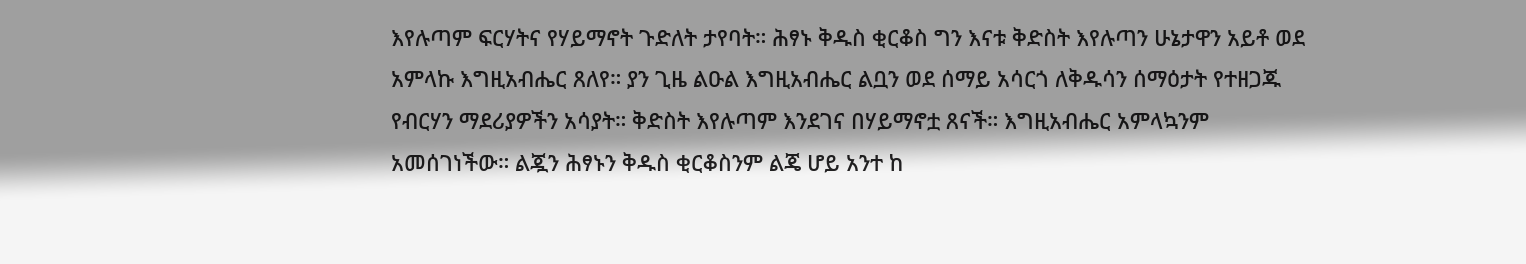እየሉጣም ፍርሃትና የሃይማኖት ጉድለት ታየባት። ሕፃኑ ቅዱስ ቂርቆስ ግን እናቱ ቅድስት እየሉጣን ሁኔታዋን አይቶ ወደ አምላኩ እግዚአብሔር ጸለየ። ያን ጊዜ ልዑል እግዚአብሔር ልቧን ወደ ሰማይ አሳርጎ ለቅዱሳን ሰማዕታት የተዘጋጁ የብርሃን ማደሪያዎችን አሳያት። ቅድስት እየሉጣም እንደገና በሃይማኖቷ ጸናች። እግዚአብሔር አምላኳንም አመሰገነችው። ልጇን ሕፃኑን ቅዱስ ቂርቆስንም ልጄ ሆይ አንተ ከ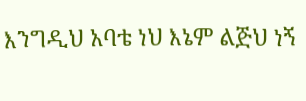እንግዲህ አባቴ ነህ እኔም ልጅህ ነኝ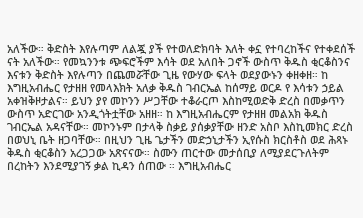አለችው። ቅድስት እየሉጣም ለልጇ ያች የተወለድክባት እለት ቀኗ የተባረከችና የተቀደሰች ናት አለችው። የመኳንንቱ ጭፍሮችም እሳት ወደ አለበት ጋኖች ውስጥ ቅዱስ ቂርቆስንና እናቱን ቅድስት እየሉጣን በጨመሯቸው ጊዜ የውሃው ፍላት ወደያውኑን ቀዘቀዘ። ከ እግዚአብሔር የታዘዘ የመላእክት አለቃ ቅዱስ ገብርኤል ከሰማይ ወርዶ የ እሳቱን ኃይል አቀዝቅዞታልና። ይህን ያየ መኮንን ሥጋቸው ተቆራርጦ እስከሚወድቅ ድረስ በመቃጥን ውስጥ አድርገው አንዲጎትቷቸው አዘዘ። ከ እግዚአብሔርም የታዘዘ መልአክ ቅዱስ ገብርኤል አዳናቸው። መኮንኑም በታላቅ ስቃይ ያሰቃያቸው ዘንድ አስቦ እስኪመክር ድረስ በወህኒ ቤት ዘጋባቸው። በዚህን ጊዜ ጌታችን መድኃኒታችን ኢየሱስ ክርስቶስ ወደ ሕጻኑ ቅዱስ ቂርቆስን አረጋጋው አጽናናው። ስሙን ጠርተው መታሰቢያ ለሚያደርጉለትም በረከትን እንደሚያገኝ ቃል ኪዳን ሰጠው ። እግዚአብሔር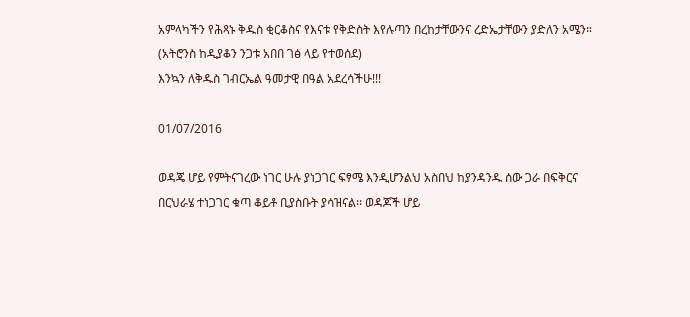አምላካችን የሕጻኑ ቅዱስ ቂርቆስና የእናቱ የቅድስት እየሉጣን በረከታቸውንና ረድኤታቸውን ያድለን አሜን።
(አትሮንስ ከዲያቆን ንጋቱ አበበ ገፅ ላይ የተወሰደ)
እንኳን ለቅዱስ ገብርኤል ዓመታዊ በዓል አደረሳችሁ!!!

01/07/2016

ወዳጄ ሆይ የምትናገረው ነገር ሁሉ ያነጋገር ፍፃሜ እንዲሆንልህ አስበህ ከያንዳንዱ ሰው ጋራ በፍቅርና በርህራሄ ተነጋገር ቁጣ ቆይቶ ቢያስቡት ያሳዝናል፡፡ ወዳጆች ሆይ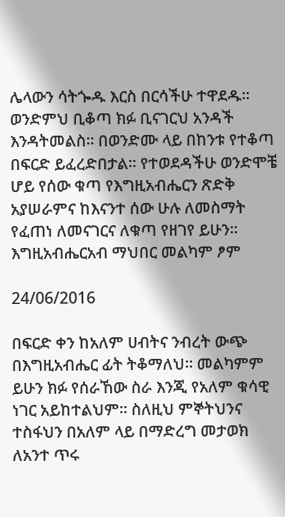ሌላውን ሳትጐዱ እርስ በርሳችሁ ተዋደዱ፡፡ ወንድምህ ቢቆጣ ክፉ ቢናገርህ አንዳች እንዳትመልስ፡፡ በወንድሙ ላይ በከንቱ የተቆጣ በፍርድ ይፈረድበታል፡፡ የተወደዳችሁ ወንድሞቼ ሆይ የሰው ቁጣ የእግዚአብሔርን ጽድቅ አያሠራምና ከእናንተ ሰው ሁሉ ለመስማት የፈጠነ ለመናገርና ለቁጣ የዘገየ ይሁን፡፡
እግዚአብሔርአብ ማህበር መልካም ፆም

24/06/2016

በፍርድ ቀን ከአለም ሀብትና ንብረት ውጭ በእግዚአብሔር ፊት ትቆማለህ፡፡ መልካምም ይሁን ክፉ የሰራኸው ስራ እንጂ የአለም ቁሳዊ ነገር አይከተልህም፡፡ ስለዚህ ምኞትህንና ተስፋህን በአለም ላይ በማድረግ መታወክ ለአንተ ጥሩ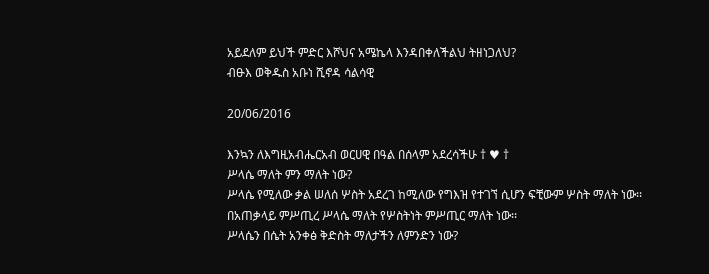አይደለም ይህች ምድር እሾህና አሜኬላ እንዳበቀለችልህ ትዘነጋለህ?
ብፁእ ወቅዱስ አቡነ ሺኖዳ ሳልሳዊ

20/06/2016

እንኳን ለእግዚአብሔርአብ ወርሀዊ በዓል በሰላም አደረሳችሁ † ♥ †
ሥላሴ ማለት ምን ማለት ነው?
ሥላሴ የሚለው ቃል ሠለሰ ሦስት አደረገ ከሚለው የግእዝ የተገኘ ሲሆን ፍቺውም ሦስት ማለት ነው፡፡ በአጠቃላይ ምሥጢረ ሥላሴ ማለት የሦስትነት ምሥጢር ማለት ነው፡፡
ሥላሴን በሴት አንቀፅ ቅድስት ማለታችን ለምንድን ነው?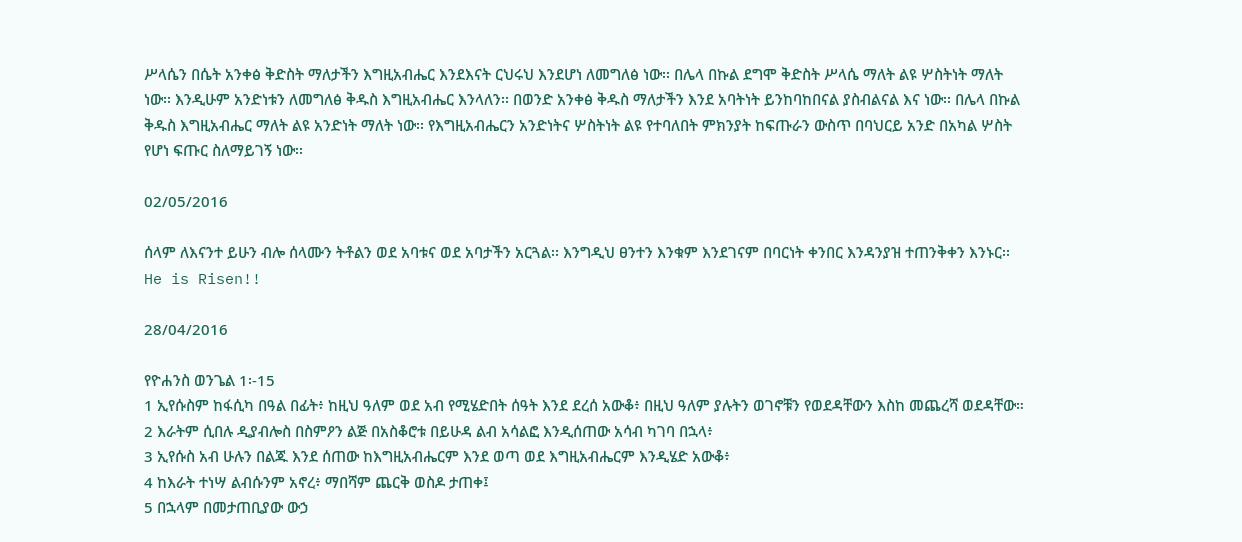ሥላሴን በሴት አንቀፅ ቅድስት ማለታችን እግዚአብሔር እንደእናት ርህሩህ እንደሆነ ለመግለፅ ነው፡፡ በሌላ በኩል ደግሞ ቅድስት ሥላሴ ማለት ልዩ ሦስትነት ማለት ነው፡፡ እንዲሁም አንድነቱን ለመግለፅ ቅዱስ እግዚአብሔር እንላለን፡፡ በወንድ አንቀፅ ቅዱስ ማለታችን እንደ አባትነት ይንከባከበናል ያስብልናል እና ነው፡፡ በሌላ በኩል ቅዱስ እግዚአብሔር ማለት ልዩ አንድነት ማለት ነው፡፡ የእግዚአብሔርን አንድነትና ሦስትነት ልዩ የተባለበት ምክንያት ከፍጡራን ውስጥ በባህርይ አንድ በአካል ሦስት የሆነ ፍጡር ስለማይገኝ ነው፡፡

02/05/2016

ሰላም ለእናንተ ይሁን ብሎ ሰላሙን ትቶልን ወደ አባቱና ወደ አባታችን አርጓል፡፡ እንግዲህ ፀንተን እንቁም እንደገናም በባርነት ቀንበር እንዳንያዝ ተጠንቅቀን እንኑር፡፡
He is Risen!!

28/04/2016

የዮሐንስ ወንጌል 1፡-15
1 ኢየሱስም ከፋሲካ በዓል በፊት፥ ከዚህ ዓለም ወደ አብ የሚሄድበት ሰዓት እንደ ደረሰ አውቆ፥ በዚህ ዓለም ያሉትን ወገኖቹን የወደዳቸውን እስከ መጨረሻ ወደዳቸው።
2 እራትም ሲበሉ ዲያብሎስ በስምዖን ልጅ በአስቆሮቱ በይሁዳ ልብ አሳልፎ እንዲሰጠው አሳብ ካገባ በኋላ፥
3 ኢየሱስ አብ ሁሉን በልጁ እንደ ሰጠው ከእግዚአብሔርም እንደ ወጣ ወደ እግዚአብሔርም እንዲሄድ አውቆ፥
4 ከእራት ተነሣ ልብሱንም አኖረ፥ ማበሻም ጨርቅ ወስዶ ታጠቀ፤
5 በኋላም በመታጠቢያው ውኃ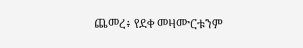ጨመረ፥ የደቀ መዛሙርቱንም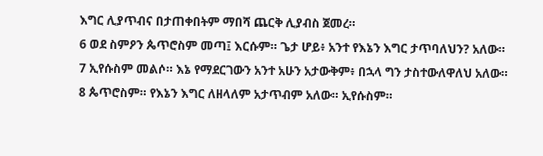እግር ሊያጥብና በታጠቀበትም ማበሻ ጨርቅ ሊያብስ ጀመረ።
6 ወደ ስምዖን ጴጥሮስም መጣ፤ እርሱም። ጌታ ሆይ፥ አንተ የእኔን እግር ታጥባለህን? አለው።
7 ኢየሱስም መልሶ። እኔ የማደርገውን አንተ አሁን አታውቅም፥ በኋላ ግን ታስተውለዋለህ አለው።
8 ጴጥሮስም። የእኔን እግር ለዘላለም አታጥብም አለው። ኢየሱስም።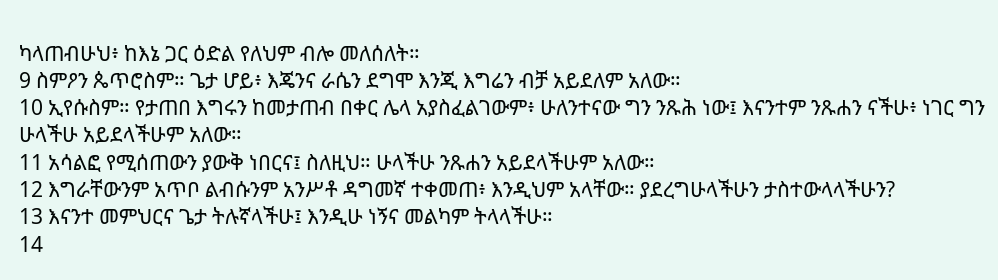ካላጠብሁህ፥ ከእኔ ጋር ዕድል የለህም ብሎ መለሰለት።
9 ስምዖን ጴጥሮስም። ጌታ ሆይ፥ እጄንና ራሴን ደግሞ እንጂ እግሬን ብቻ አይደለም አለው።
10 ኢየሱስም። የታጠበ እግሩን ከመታጠብ በቀር ሌላ አያስፈልገውም፥ ሁለንተናው ግን ንጹሕ ነው፤ እናንተም ንጹሐን ናችሁ፥ ነገር ግን ሁላችሁ አይደላችሁም አለው።
11 አሳልፎ የሚሰጠውን ያውቅ ነበርና፤ ስለዚህ። ሁላችሁ ንጹሐን አይደላችሁም አለው።
12 እግራቸውንም አጥቦ ልብሱንም አንሥቶ ዳግመኛ ተቀመጠ፥ እንዲህም አላቸው። ያደረግሁላችሁን ታስተውላላችሁን?
13 እናንተ መምህርና ጌታ ትሉኛላችሁ፤ እንዲሁ ነኝና መልካም ትላላችሁ።
14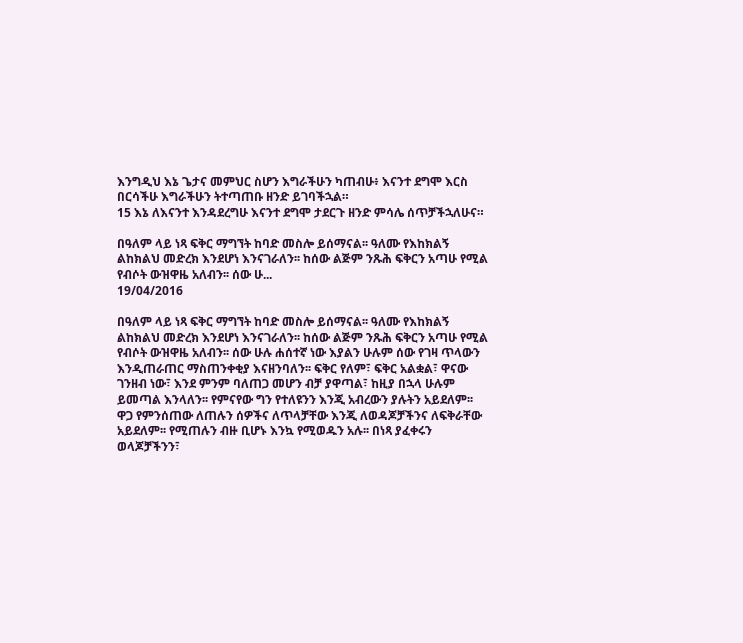እንግዲህ እኔ ጌታና መምህር ስሆን እግራችሁን ካጠብሁ፥ እናንተ ደግሞ እርስ በርሳችሁ እግራችሁን ትተጣጠቡ ዘንድ ይገባችኋል።
15 እኔ ለእናንተ እንዳደረግሁ እናንተ ደግሞ ታደርጉ ዘንድ ምሳሌ ሰጥቻችኋለሁና።

በዓለም ላይ ነጻ ፍቅር ማግኘት ከባድ መስሎ ይሰማናል፡፡ ዓለሙ የእከክልኝ ልከክልህ መድረክ እንደሆነ እንናገራለን፡፡ ከሰው ልጅም ንጹሕ ፍቅርን አጣሁ የሚል የብሶት ውዝዋዜ አለብን፡፡ ሰው ሁ...
19/04/2016

በዓለም ላይ ነጻ ፍቅር ማግኘት ከባድ መስሎ ይሰማናል፡፡ ዓለሙ የእከክልኝ ልከክልህ መድረክ እንደሆነ እንናገራለን፡፡ ከሰው ልጅም ንጹሕ ፍቅርን አጣሁ የሚል የብሶት ውዝዋዜ አለብን፡፡ ሰው ሁሉ ሐሰተኛ ነው እያልን ሁሉም ሰው የገዛ ጥላውን እንዲጠራጠር ማስጠንቀቂያ እናዘንባለን፡፡ ፍቅር የለም፣ ፍቅር አልቋል፣ ዋናው ገንዘብ ነው፣ እንደ ምንም ባለጠጋ መሆን ብቻ ያዋጣል፣ ከዚያ በኋላ ሁሉም ይመጣል እንላለን፡፡ የምናየው ግን የተለዩንን እንጂ አብረውን ያሉትን አይደለም፡፡ ዋጋ የምንሰጠው ለጠሉን ሰዎችና ለጥላቻቸው እንጂ ለወዳጆቻችንና ለፍቅራቸው አይደለም፡፡ የሚጠሉን ብዙ ቢሆኑ እንኳ የሚወዱን አሉ፡፡ በነጻ ያፈቀሩን ወላጆቻችንን፣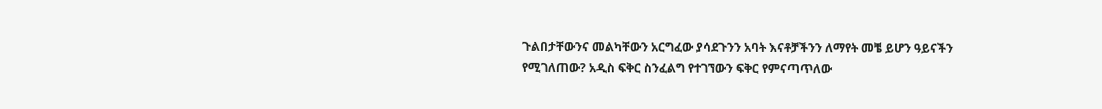ጉልበታቸውንና መልካቸውን አርግፈው ያሳደጉንን አባት እናቶቻችንን ለማየት መቼ ይሆን ዓይናችን የሚገለጠው? አዲስ ፍቅር ስንፈልግ የተገኘውን ፍቅር የምናጣጥለው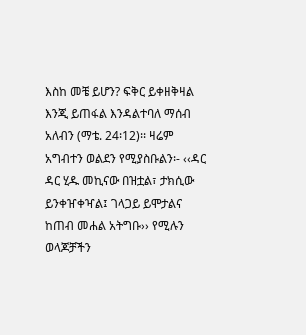እስከ መቼ ይሆን? ፍቅር ይቀዘቅዛል እንጂ ይጠፋል እንዳልተባለ ማሰብ አለብን (ማቴ. 24፡12)፡፡ ዛሬም አግብተን ወልደን የሚያስቡልን፡- ‹‹ዳር ዳር ሂዱ መኪናው በዝቷል፣ ታክሲው ይንቀዠቀዣል፤ ገላጋይ ይሞታልና ከጠብ መሐል አትግቡ›› የሚሉን ወላጆቻችን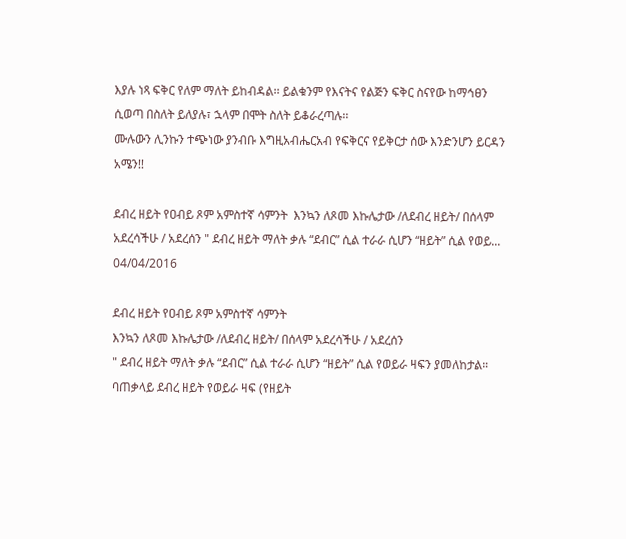እያሉ ነጻ ፍቅር የለም ማለት ይከብዳል፡፡ ይልቁንም የእናትና የልጅን ፍቅር ስናየው ከማኅፀን ሲወጣ በስለት ይለያሉ፣ ኋላም በሞት ስለት ይቆራረጣሉ፡፡
ሙሉውን ሊንኩን ተጭነው ያንብቡ እግዚአብሔርአብ የፍቅርና የይቅርታ ሰው እንድንሆን ይርዳን አሜን!!

ደብረ ዘይት የዐብይ ጾም አምስተኛ ሳምንት  እንኳን ለጾመ እኩሌታው /ለደብረ ዘይት/ በሰላም አደረሳችሁ / አደረሰን " ደብረ ዘይት ማለት ቃሉ “ደብር” ሲል ተራራ ሲሆን “ዘይት” ሲል የወይ...
04/04/2016

ደብረ ዘይት የዐብይ ጾም አምስተኛ ሳምንት
እንኳን ለጾመ እኩሌታው /ለደብረ ዘይት/ በሰላም አደረሳችሁ / አደረሰን
" ደብረ ዘይት ማለት ቃሉ “ደብር” ሲል ተራራ ሲሆን “ዘይት” ሲል የወይራ ዛፍን ያመለከታል። ባጠቃላይ ደብረ ዘይት የወይራ ዛፍ (የዘይት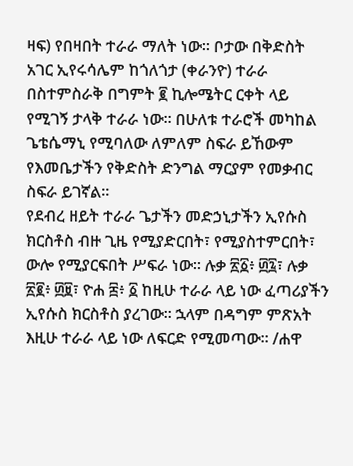ዛፍ) የበዛበት ተራራ ማለት ነው። ቦታው በቅድስት አገር ኢየሩሳሌም ከጎለጎታ (ቀራንዮ) ተራራ በስተምስራቅ በግምት ፪ ኪሎሜትር ርቀት ላይ የሚገኝ ታላቅ ተራራ ነው። በሁለቱ ተራሮች መካከል ጌቴሴማኒ የሚባለው ለምለም ስፍራ ይኸውም የእመቤታችን የቅድስት ድንግል ማርያም የመቃብር ስፍራ ይገኛል።
የደብረ ዘይት ተራራ ጌታችን መድኃኒታችን ኢየሱስ ክርስቶስ ብዙ ጊዜ የሚያድርበት፣ የሚያስተምርበት፣ ውሎ የሚያርፍበት ሥፍራ ነው። ሉቃ ፳፩፥ ፴፯፣ ሉቃ ፳፪፥ ፴፱፣ ዮሐ ፰፥ ፩ ከዚሁ ተራራ ላይ ነው ፈጣሪያችን ኢየሱስ ክርስቶስ ያረገው። ኋላም በዳግም ምጽአት እዚሁ ተራራ ላይ ነው ለፍርድ የሚመጣው። /ሐዋ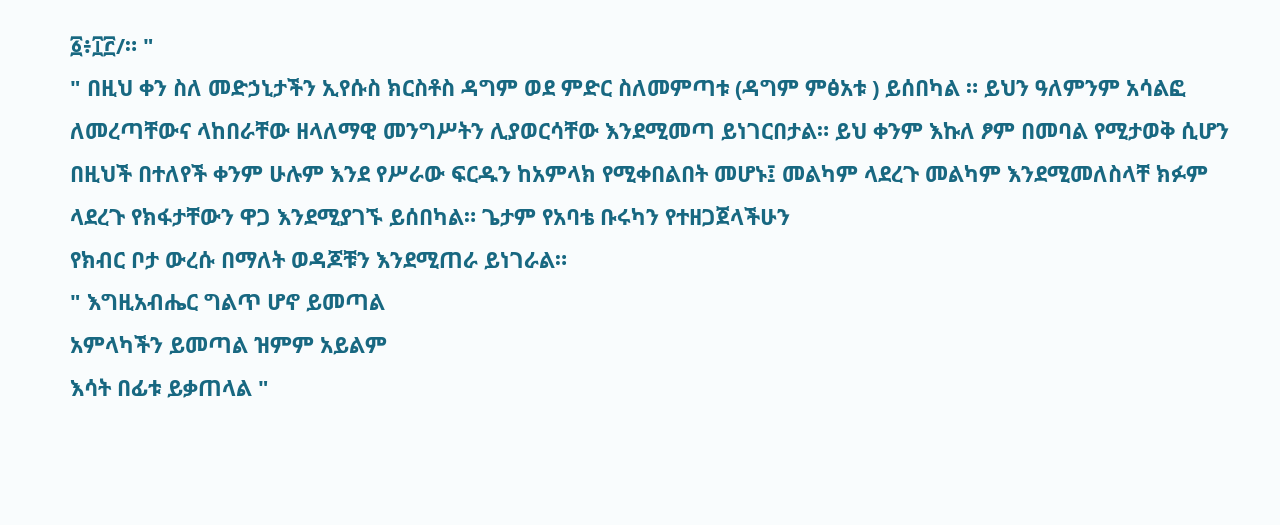፩፥፲፫/። "
" በዚህ ቀን ስለ መድኃኒታችን ኢየሱስ ክርስቶስ ዳግም ወደ ምድር ስለመምጣቱ (ዳግም ምፅአቱ ) ይሰበካል ። ይህን ዓለምንም አሳልፎ ለመረጣቸውና ላከበራቸው ዘላለማዊ መንግሥትን ሊያወርሳቸው እንደሚመጣ ይነገርበታል። ይህ ቀንም እኩለ ፆም በመባል የሚታወቅ ሲሆን በዚህች በተለየች ቀንም ሁሉም እንደ የሥራው ፍርዱን ከአምላክ የሚቀበልበት መሆኑ፤ መልካም ላደረጉ መልካም እንደሚመለስላቸ ክፉም ላደረጉ የክፋታቸውን ዋጋ እንደሚያገኙ ይሰበካል። ጌታም የአባቴ ቡሩካን የተዘጋጀላችሁን
የክብር ቦታ ውረሱ በማለት ወዳጆቹን እንደሚጠራ ይነገራል።
" እግዚአብሔር ግልጥ ሆኖ ይመጣል
አምላካችን ይመጣል ዝምም አይልም
እሳት በፊቱ ይቃጠላል "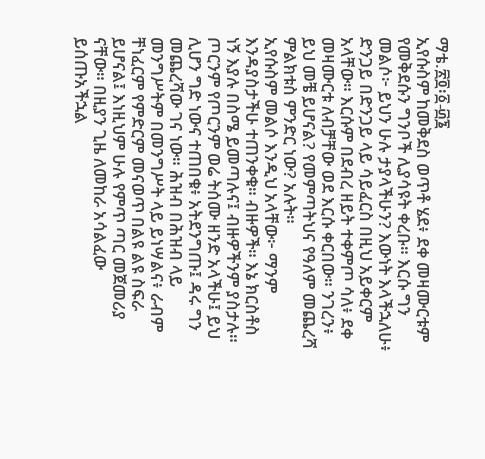ማቴ.፳፬፡፩-፴፮
ኢየሱስም ከመቅደስ ወጥቶ ሄደ፥ ደቀ መዛሙርቱም የመቅደሱን ግንቦች ሊያሳዩት ቀረቡ። እርሱ ግን መልሶ፦ ይህን ሁሉ ታያላችሁን? እውነት እላችኋለሁ፥ ድንጋይ በድንጋይ ላይ ሳይፈርስ በዚህ አይቀርም አላቸው። እርሱም በደብረ ዘይት ተቀምጦ ሳለ፥ ደቀ መዛሙርቱ ለብቻቸው ወደ እርሱ ቀርበው። ንገረን፥ ይህ መቼ ይሆናል? የመምጣትህና የዓለም መጨረሻ ምልክቱስ ምንድር ነው? አሉት።
ኢየሱስም መልሶ እንዲህ አላቸው፦ ማንም እንዳያስታችሁ ተጠንቀቁ። ብዙዎች። እኔ ክርስቶስ ነኝ እያሉ በስሜ ይመጣሉና፤ ብዙዎችንም ያስታሉ። ጦርንም የጦርንም ወሬ ትሰሙ ዘንድ አላችሁ፤ ይህ ሊሆን ግድ ነውና ተጠበቁ፥ አትደንግጡ፤ ዳሩ ግን መጨረሻው ገና ነው። ሕዝብ በሕዝብ ላይ መንግሥትም በመንግሥት ላይ ይነሣልና፥ ራብም ቸነፈርም የምድርም መናወጥ በልዩ ልዩ ስፍራ ይሆናል፤ እነዚህም ሁሉ የምጥ ጣር መጀመሪያ ናቸው። በዚያን ጊዜ ለመከራ አሳልፈው ይሰጡአችኋል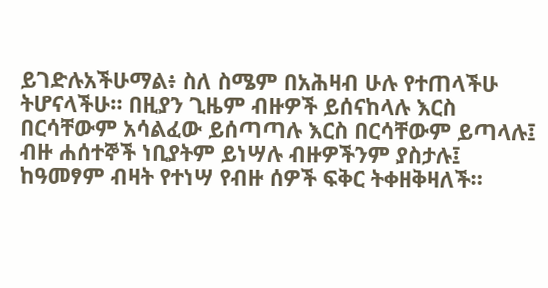ይገድሉአችሁማል፥ ስለ ስሜም በአሕዛብ ሁሉ የተጠላችሁ ትሆናላችሁ። በዚያን ጊዜም ብዙዎች ይሰናከላሉ እርስ በርሳቸውም አሳልፈው ይሰጣጣሉ እርስ በርሳቸውም ይጣላሉ፤ ብዙ ሐሰተኞች ነቢያትም ይነሣሉ ብዙዎችንም ያስታሉ፤ ከዓመፃም ብዛት የተነሣ የብዙ ሰዎች ፍቅር ትቀዘቅዛለች።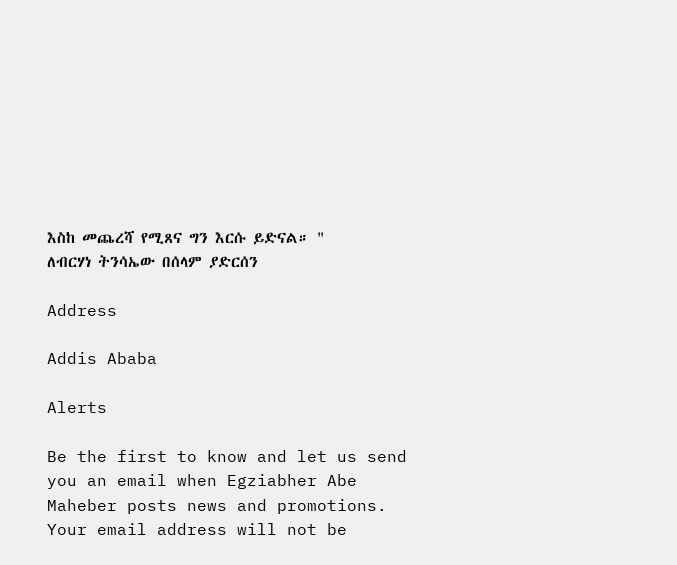እስከ መጨረሻ የሚጸና ግን እርሱ ይድናል። "
ለብርሃነ ትንሳኤው በሰላም ያድርሰን

Address

Addis Ababa

Alerts

Be the first to know and let us send you an email when Egziabher Abe Maheber posts news and promotions. Your email address will not be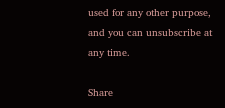used for any other purpose, and you can unsubscribe at any time.

Share